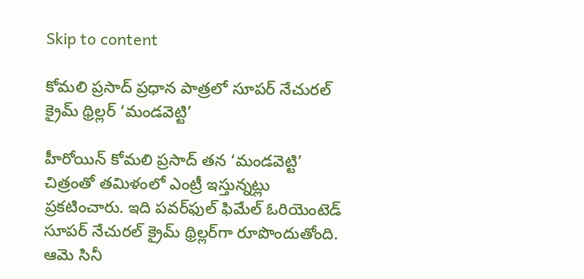Skip to content

కోమ‌లి ప్రసాద్ ప్ర‌ధాన పాత్ర‌లో సూప‌ర్ నేచుర‌ల్ క్రైమ్ థ్రిల్ల‌ర్ ‘మండవెట్టి’

హీరోయిన్ కోమ‌లి ప్ర‌సాద్ త‌న ‘మండవెట్టి’ చిత్రంతో త‌మిళంలో ఎంట్రీ ఇస్తున్న‌ట్లు ప్ర‌క‌టించారు. ఇది ప‌వ‌ర్‌ఫుల్ ఫిమేల్ ఓరియెంటెడ్ సూప‌ర్ నేచుర‌ల్ క్రైమ్ థ్రిల్ల‌ర్‌గా రూపొందుతోంది. ఆమె సినీ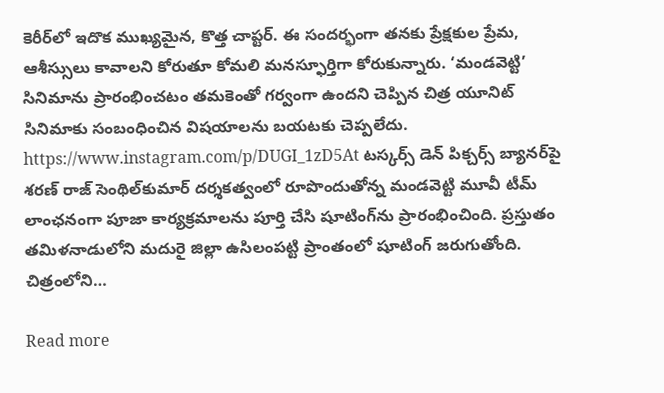కెరీర్‌లో ఇదొక ముఖ్య‌మైన, కొత్త చాప్ట‌ర్‌. ఈ సంద‌ర్భంగా త‌న‌కు ప్రేక్ష‌కుల ప్రేమ‌, ఆశీస్సులు కావాల‌ని కోరుతూ కోమ‌లి మ‌న‌స్ఫూర్తిగా కోరుకున్నారు. ‘మండ‌వెట్టి’ సినిమాను ప్రారంభించ‌టం త‌మ‌కెంతో గర్వంగా ఉంద‌ని చెప్పిన చిత్ర యూనిట్ సినిమాకు సంబంధించిన విష‌యాల‌ను బ‌య‌ట‌కు చెప్ప‌లేదు. https://www.instagram.com/p/DUGI_1zD5At ట‌స్క‌ర్స్ డెన్ పిక్చ‌ర్స్ బ్యాన‌ర్‌పై శ‌ర‌ణ్ రాజ్ సెంథిల్‌కుమార్ ద‌ర్శ‌క‌త్వంలో రూపొందుతోన్న మండ‌వెట్టి మూవీ టీమ్‌ లాంఛ‌నంగా పూజా కార్య‌క్ర‌మాల‌ను పూర్తి చేసి షూటింగ్‌ను ప్రారంభించింది. ప్రస్తుతం తమిళనాడులోని మదురై జిల్లా ఉసిలంపట్టి ప్రాంతంలో షూటింగ్ జరుగుతోంది. చిత్రంలోని…

Read more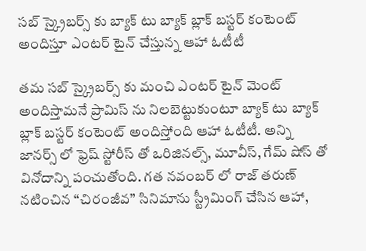సబ్ స్క్రైబర్స్ కు బ్యాక్ టు బ్యాక్ బ్లాక్ బస్టర్ కంటెంట్ అందిస్తూ ఎంటర్ టైన్ చేస్తున్న ఆహా ఓటీటీ

తమ సబ్ స్క్రైబర్స్ కు మంచి ఎంటర్ టైన్ మెంట్ అందిస్తామనే ప్రామిస్ ను నిలబెట్టుకుంటూ బ్యాక్ టు బ్యాక్ బ్లాక్ బస్టర్ కంటెంట్ అందిస్తోంది ఆహా ఓటీటీ. అన్ని జానర్స్ లో ఫ్రెష్ స్టోరీస్ తో ఒరిజినల్స్, మూవీస్, గేమ్ షోస్ తో వినోదాన్ని పంచుతోంది. గత నవంబర్ లో రాజ్ తరుణ్ నటించిన “చిరంజీవ” సినిమాను స్ట్రీమింగ్ చేసిన ఆహా,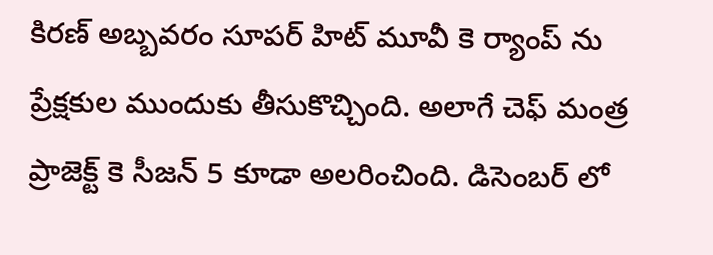కిరణ్ అబ్బవరం సూపర్ హిట్ మూవీ కె ర్యాంప్ ను ప్రేక్షకుల ముందుకు తీసుకొచ్చింది. అలాగే చెఫ్ మంత్ర ప్రాజెక్ట్ కె సీజన్ 5 కూడా అలరించింది. డిసెంబర్ లో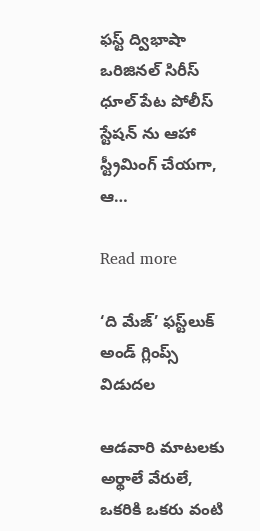ఫస్ట్ ద్విభాషా ఒరిజినల్ సిరీస్ ధూల్ పేట పోలీస్ స్టేషన్ ను ఆహా స్ట్రీమింగ్ చేయగా, ఆ…

Read more

‘ది మేజ్‌’ ఫస్ట్‌లుక్‌ అండ్‌ గ్లింప్స్‌ విడుదల

ఆడవారి మాటలకు అర్థాలే వేరులే, ఒకరికి ఒకరు వంటి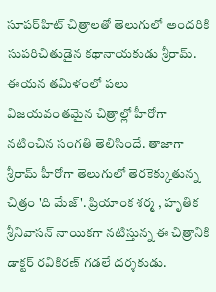సూపర్‌హిట్‌ చిత్రాలతో తెలుగులో అందరికి సుపరిచితుడైన కథానాయకుడు శ్రీరామ్‌. ఈయన తమిళంలో పలు విజయవంతమైన చిత్రాల్లో హీరోగా నటించిన సంగతి తెలిసిందే. తాజాగా శ్రీరామ్‌ హీరోగా తెలుగులో తెరకెక్కుతున్న చిత్రం 'ది మేజ్‌'. ప్రియాంక శర్మ , హృతిక శ్రీనివాసన్ నాయికగా నటిస్తున్న ఈ చిత్రానికి డాక్టర్‌ రవికిరణ్ గడలే దర్శకుడు.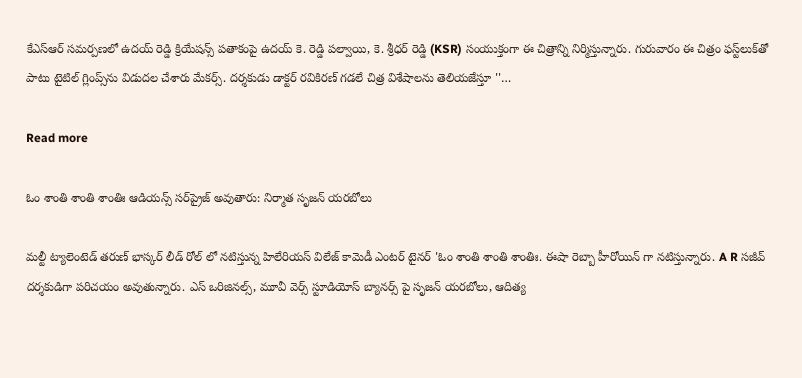కేఎస్‌ఆర్‌ సమర్పణలో ఉదయ్‌ రెడ్డి క్రియేషన్స్‌ పతాకంపై ఉదయ్ కె. రెడ్డి పల్వాయి, కె. శ్రీధర్ రెడ్డి (KSR) సంయుక్తంగా ఈ చిత్రాన్ని నిర్మిస్తున్నారు. గురువారం ఈ చిత్రం ఫస్ట్‌లుక్‌తో పాటు టైటిల్‌ గ్లింప్స్‌ను విడుదల చేశారు మేకర్స్‌. దర్శకుడు డాక్టర్ రవికిరణ్ గడలే చిత్ర విశేషాలను తెలియజేస్తూ ''…

Read more

ఓం శాంతి శాంతి శాంతిః ఆడియన్స్ సర్‌ప్రైజ్ అవుతారు: నిర్మాత సృజన్‌ యరబోలు

మల్టీ ట్యాలెంటెడ్ తరుణ్ భాస్కర్ లీడ్ రోల్ లో నటిస్తున్న హిలేరియస్ విలేజ్ కామెడీ ఎంటర్ టైనర్ 'ఓం శాంతి శాంతి శాంతిః. ఈషా రెబ్బా హీరోయిన్ గా నటిస్తున్నారు. A R సజీవ్ దర్శకుడిగా పరిచయం అవుతున్నారు. ఎస్ ఒరిజినల్స్, మూవీ వెర్స్ స్టూడియోస్ బ్యానర్స్ పై సృజన్ యరబోలు, ఆదిత్య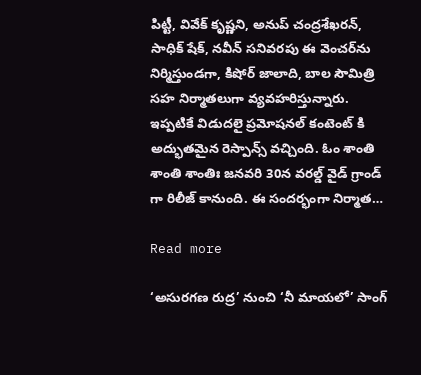పిట్టీ, వివేక్ కృష్ణని, అనుప్ చంద్రశేఖరన్, సాధిక్ షేక్, నవీన్ సనివరపు ఈ వెంచర్‌ను నిర్మిస్తుండగా, కిషోర్ జాలాది, బాల సౌమిత్రి సహ నిర్మాతలుగా వ్యవహరిస్తున్నారు. ఇప్పటికే విడుదలై ప్రమోషనల్ కంటెంట్ కి అద్భుతమైన రెస్పాన్స్ వచ్చింది. ఓం శాంతి శాంతి శాంతిః జనవరి 30న వరల్డ్ వైడ్ గ్రాండ్ గా రిలీజ్ కానుంది. ఈ సందర్భంగా నిర్మాత…

Read more

‘అసురగణ రుద్ర’ నుంచి ‘నీ మాయలో’ సాంగ్‌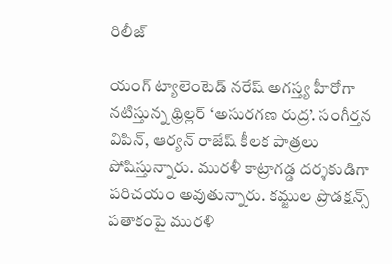రిలీజ్

యంగ్ ట్యాలెంటెడ్ నరేష్‌ అగస్త్య హీరోగా నటిస్తున్న థ్రిల్లర్‌ ‘అసురగణ రుద్ర’. సంగీర్తన విపిన్‌, ఆర్యన్‌ రాజేష్‌ కీలక పాత్రలు పోషిస్తున్నారు. మురళీ కాట్రాగడ్డ దర్శకుడిగా పరిచయం అవుతున్నారు. కమ్జుల ప్రొడక్షన్స్‌ పతాకంపై మురళి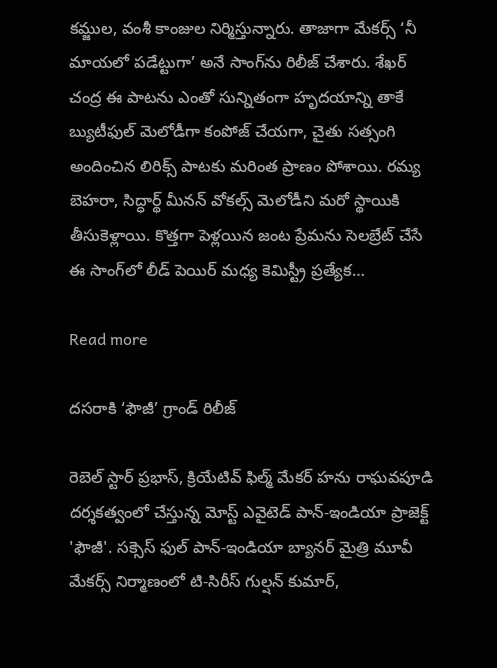కమ్జుల, వంశీ కాంజుల నిర్మిస్తున్నారు. తాజాగా మేకర్స్ ‘నీ మాయలో పడేట్టుగా’ అనే సాంగ్‌ను రిలీజ్ చేశారు. శేఖర్ చంద్ర ఈ పాటను ఎంతో సున్నితంగా హృదయాన్ని తాకే బ్యుటీఫుల్ మెలోడీగా కంపోజ్ చేయగా, చైతు సత్సంగి అందించిన లిరిక్స్ పాటకు మరింత ప్రాణం పోశాయి. రమ్య బెహరా, సిద్ధార్థ్ మీనన్ వోకల్స్ మెలోడీని మరో స్థాయికి తీసుకెళ్లాయి. కొత్తగా పెళ్లయిన జంట ప్రేమను సెలబ్రేట్ చేసే ఈ సాంగ్‌లో లీడ్ పెయిర్ మధ్య కెమిస్ట్రీ ప్రత్యేక…

Read more

దసరాకి ‘ఫౌజీ’ గ్రాండ్ రిలీజ్

రెబెల్ స్టార్ ప్రభాస్, క్రియేటివ్ ఫిల్మ్ మేకర్ హను రాఘవపూడి దర్శకత్వంలో చేస్తున్న మోస్ట్ ఎవైటెడ్ పాన్-ఇండియా ప్రాజెక్ట్ 'ఫౌజీ'. సక్సెస్ ఫుల్ పాన్-ఇండియా బ్యానర్ మైత్రి మూవీ మేకర్స్ నిర్మాణంలో టి-సిరీస్ గుల్షన్ కుమార్,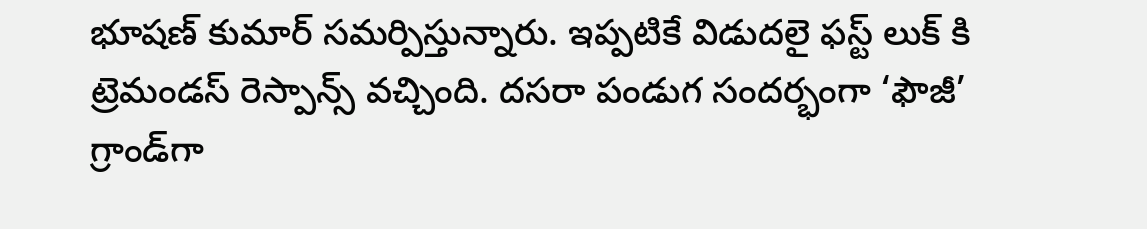భూషణ్ కుమార్ సమర్పిస్తున్నారు. ఇప్పటికే విడుదలై ఫస్ట్ లుక్ కి ట్రెమండస్ రెస్పాన్స్ వచ్చింది. దసరా పండుగ సందర్భంగా ‘ఫౌజీ’ గ్రాండ్‌గా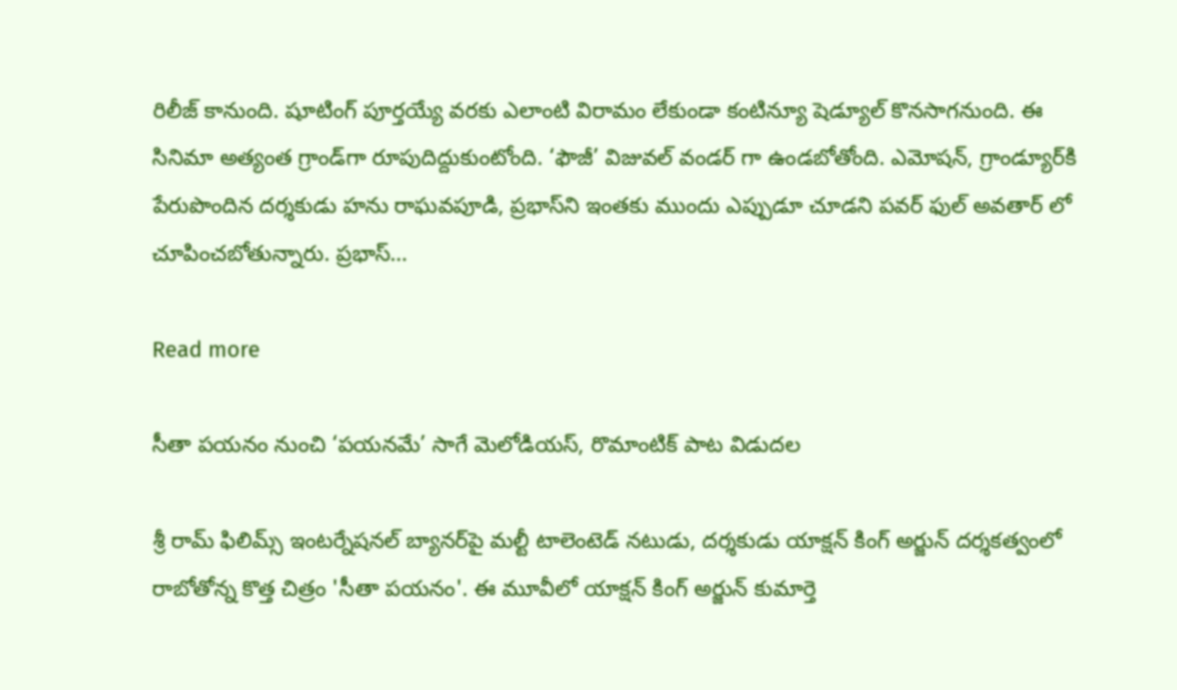రిలీజ్ కానుంది. షూటింగ్ పూర్తయ్యే వరకు ఎలాంటి విరామం లేకుండా కంటిన్యూ షెడ్యూల్ కొనసాగనుంది. ఈ సినిమా అత్యంత గ్రాండ్‌గా రూపుదిద్దుకుంటోంది. ‘ఫౌజీ’ విజువల్ వండర్ గా ఉండబోతోంది. ఎమోషన్‌, గ్రాండ్యూర్‌కి పేరుపొందిన దర్శకుడు హను రాఘవపూడి, ప్రభాస్‌ని ఇంతకు ముందు ఎప్పుడూ చూడని పవర్ ఫుల్ అవతార్ లో చూపించబోతున్నారు. ప్రభాస్…

Read more

సీతా పయనం నుంచి ‘పయనమే’ సాగే మెలోడియస్, రొమాంటిక్ పాట విడుదల

శ్రీ రామ్ ఫిలిమ్స్ ఇంటర్నేషనల్ బ్యానర్‌పై మల్టీ టాలెంటెడ్ నటుడు, దర్శకుడు యాక్షన్ కింగ్ అర్జున్ దర్శకత్వంలో రాబోతోన్న కొత్త చిత్రం 'సీతా పయనం'. ఈ మూవీలో యాక్షన్ కింగ్ అర్జున్ కుమార్తె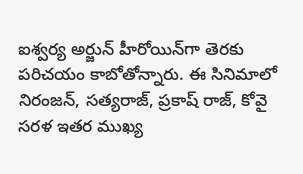ఐశ్వర్య అర్జున్ హీరోయిన్‌గా తెరకు పరిచయం కాబోతోన్నారు. ఈ సినిమాలో నిరంజన్, సత్యరాజ్, ప్రకాష్ రాజ్, కోవై సరళ ఇతర ముఖ్య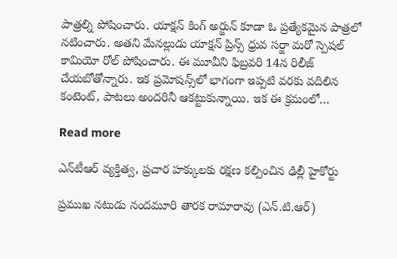పాత్రల్ని పోషించారు. యాక్షన్ కింగ్ అర్జున్ కూడా ఓ ప్రత్యేకమైన పాత్రలో నటించారు. అతని మేనల్లుడు యాక్షన్ ప్రిన్స్ ధ్రువ సర్జా మరో స్పెషల్ కామియో రోల్ పోషించారు. ఈ మూవీని ఫిబ్రవరి 14న రిలీజ్ చేయబోతోన్నారు. ఇక ప్రమోషన్స్‌లో భాగంగా ఇప్పటి వరకు వదిలిన కంటెంట్, పాటలు అందరినీ ఆకట్టుకున్నాయి. ఇక ఈ క్రమంలో…

Read more

ఎన్‌టీఆర్ వ్యక్తిత్వ, ప్రచార హక్కులకు రక్ష‌ణ క‌ల్పించిన ఢిల్లీ హైకోర్టు

ప్రముఖ‌ నటుడు నందమూరి తారక రామారావు (ఎన్‌.టి.ఆర్‌)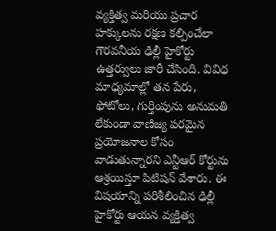వ్యక్తిత్వ మరియు ప్రచార హక్కులను రక్షణ క‌ల్పించేలా గౌరవనీయ ఢిల్లీ హైకోర్టు ఉత్తర్వులు జారీ చేసింది. వివిధ మాధ్య‌మాల్లో తన పేరు, ఫోటోలు, గుర్తింపును అనుమతి లేకుండా వాణిజ్య పరమైన ప్రయోజనాల కోసం వాడుతున్నారని ఎన్టీఆర్ కోర్టును ఆశ్రయిస్తూ పిటిష‌న్ వేశారు. ఈ విషయాన్ని పరిశీలించిన‌ ఢిల్లీ హైకోర్టు ఆయన వ్యక్తిత్వ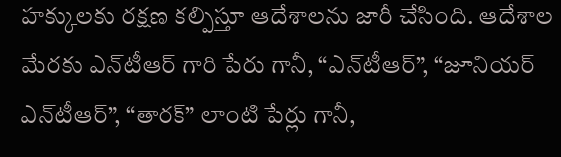హక్కులకు రక్షణ కల్పిస్తూ ఆదేశాల‌ను జారీ చేసింది. ఆదేశాల మేర‌కు ఎన్‌టీఆర్ గారి పేరు గానీ, “ఎన్‌టీఆర్”, “జూనియర్ ఎన్‌టీఆర్”, “తారక్” లాంటి పేర్లు గానీ,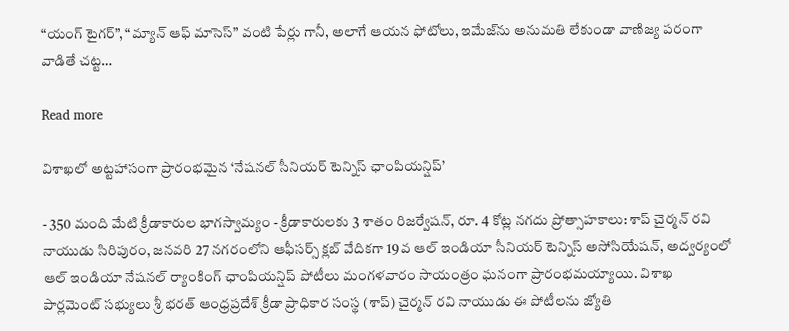“యంగ్ టైగర్”, “మ్యాన్ ఆఫ్ మాసెస్” వంటి పేర్లు గానీ, అలాగే ఆయన ఫోటోలు, ఇమేజ్‌ను అనుమతి లేకుండా వాణిజ్య ప‌రంగా వాడితే చ‌ట్ట…

Read more

విశాఖలో అట్టహాసంగా ప్రారంభమైన ‘నేషనల్ సీనియర్ టెన్నిస్ ఛాంపియన్షిప్’

- 350 మంది మేటి క్రీడాకారుల భాగస్వామ్యం - క్రీడాకారులకు 3 శాతం రిజర్వేషన్, రూ. 4 కోట్ల నగదు ప్రోత్సాహకాలు: శాప్ చైర్మన్ రవి నాయుడు సిరిపురం, జనవరి 27 నగరంలోని ఆఫీసర్స్ క్లబ్ వేదికగా 19వ ఆల్ ఇండియా సీనియర్ టెన్నిస్ అసోసియేషన్, అద్వర్యంలో ఆల్ ఇండియా నేషనల్ ర్యాంకింగ్ ఛాంపియన్షిప్ పోటీలు మంగళవారం సాయంత్రం ఘనంగా ప్రారంభమయ్యాయి. విశాఖ పార్లమెంట్ సభ్యులు శ్రీ భరత్ ఆంధ్రప్రదేశ్ క్రీడా ప్రాధికార సంస్థ (శాప్) చైర్మన్ రవి నాయుడు ఈ పోటీలను జ్యోతి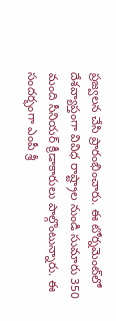ప్రజ్వలన చేసి ప్రారంభించారు. ఈ టోర్నమెంట్‌లో దేశవ్యాప్తంగా వివిధ రాష్ట్రాల నుండి సుమారు 350 మంది సీనియర్ క్రీడాకారులు పాల్గొంటున్నారు. ఈ సందర్భంగా ఎంపీ శ్రీ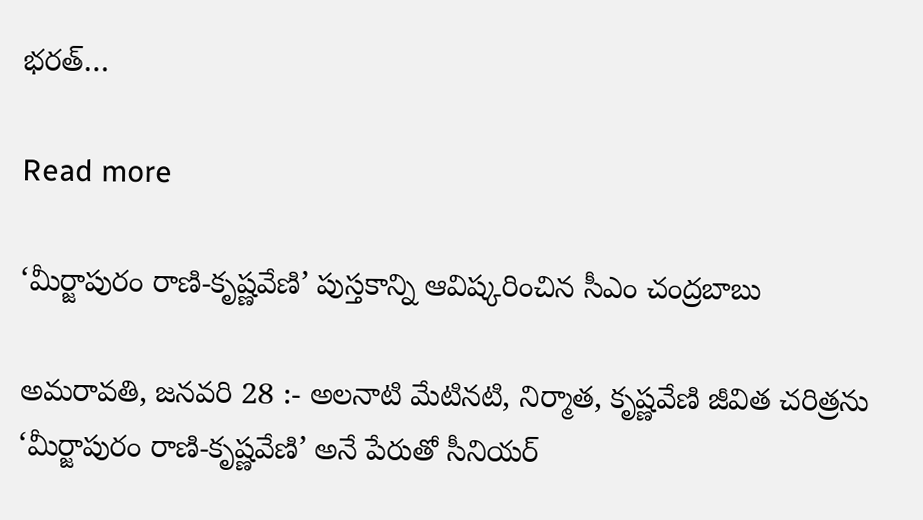భరత్…

Read more

‘మీర్జాపురం రాణి-కృష్ణవేణి’ పుస్తకాన్ని ఆవిష్కరించిన సీఎం చంద్రబాబు

అమరావతి, జనవరి 28 :- అలనాటి మేటినటి, నిర్మాత, కృష్ణవేణి జీవిత చరిత్రను ‘మీర్జాపురం రాణి-కృష్ణవేణి’ అనే పేరుతో సీనియర్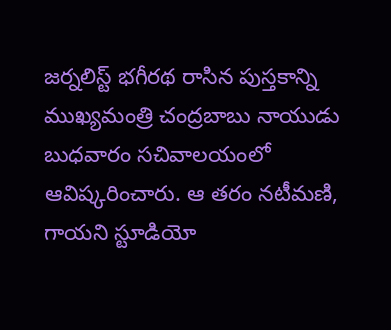జర్నలిస్ట్ భగీరథ రాసిన పుస్తకాన్ని ముఖ్యమంత్రి చంద్రబాబు నాయుడు బుధవారం సచివాలయంలో ఆవిష్కరించారు. ఆ తరం నటీమణి, గాయని స్టూడియో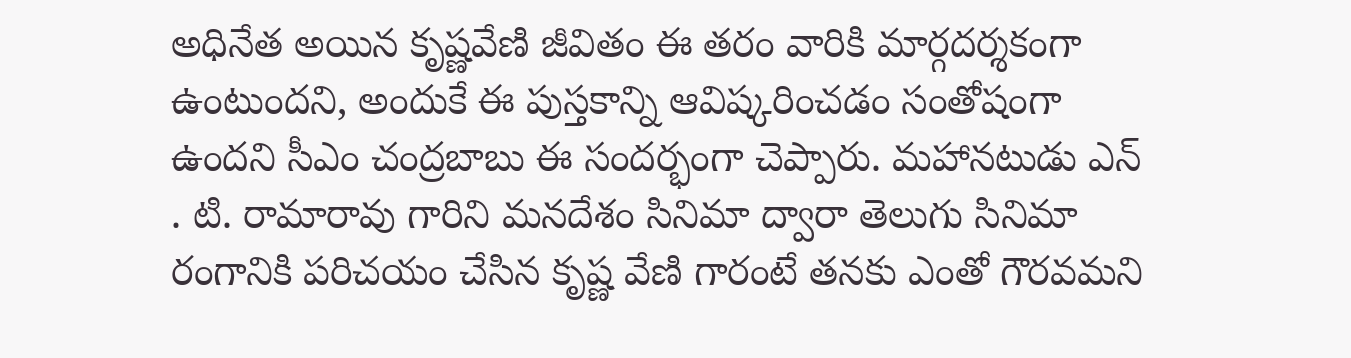అధినేత అయిన కృష్ణవేణి జీవితం ఈ తరం వారికి మార్గదర్శకంగా ఉంటుందని, అందుకే ఈ పుస్తకాన్ని ఆవిష్కరించడం సంతోషంగా ఉందని సీఎం చంద్రబాబు ఈ సందర్భంగా చెప్పారు. మహానటుడు ఎన్ . టి. రామారావు గారిని మనదేశం సినిమా ద్వారా తెలుగు సినిమా రంగానికి పరిచయం చేసిన కృష్ణ వేణి గారంటే తనకు ఎంతో గౌరవమని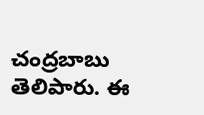చంద్రబాబు తెలిపారు. ఈ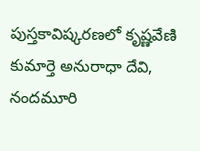పుస్తకావిష్కరణలో కృష్ణవేణి కుమార్తె అనురాధా దేవి, నందమూరి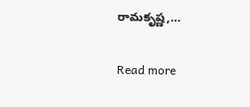రామకృష్ణ,…

Read more